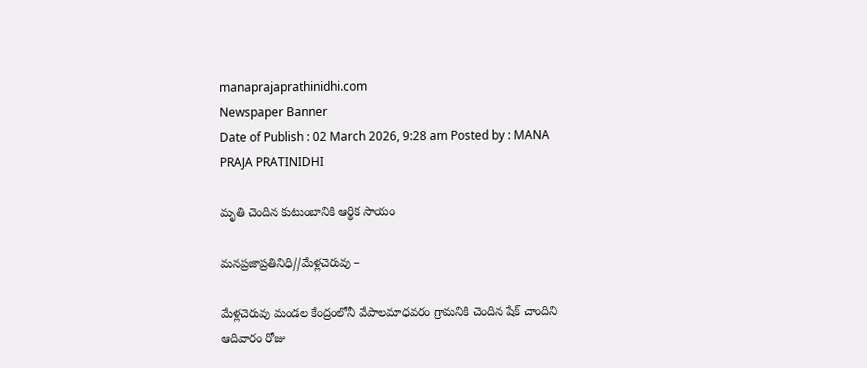manaprajaprathinidhi.com
Newspaper Banner
Date of Publish : 02 March 2026, 9:28 am Posted by : MANA PRAJA PRATINIDHI

మృతి చెందిన కుటుంబానికి ఆర్థిక సాయం

మనప్రజాప్రతినిధి//మేళ్లచెరువు –

మేళ్లచెరువు మండల కేంద్రంలోనీ వేపాలమాధవరం గ్రామనికి చెందిన షేక్ చాందిని ఆదివారం రోజు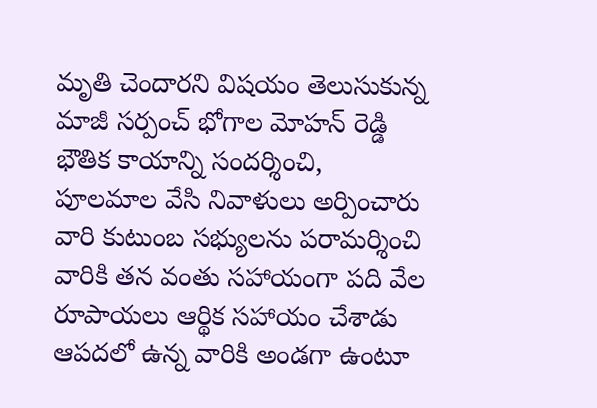మృతి చెందారని విషయం తెలుసుకున్న మాజీ సర్పంచ్ భోగాల మోహన్ రెడ్డి భౌతిక కాయాన్ని సందర్శించి, పూలమాల వేసి నివాళులు అర్పించారు వారి కుటుంబ సభ్యులను పరామర్శించి వారికి తన వంతు సహాయంగా పది వేల రూపాయలు ఆర్థిక సహాయం చేశాడు ఆపదలో ఉన్న వారికి అండగా ఉంటూ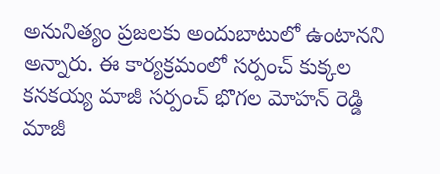అనునిత్యం ప్రజలకు అందుబాటులో ఉంటానని అన్నారు. ఈ కార్యక్రమంలో సర్పంచ్ కుక్కల కనకయ్య మాజీ సర్పంచ్ భొగల మోహన్ రెడ్డి మాజీ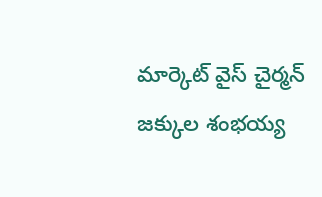మార్కెట్ వైస్ చైర్మన్ జక్కుల శంభయ్య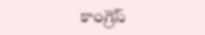కాంగ్రెస్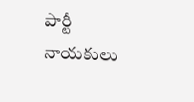పార్టీ నాయకులు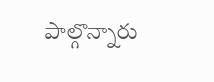పాల్గొన్నారు